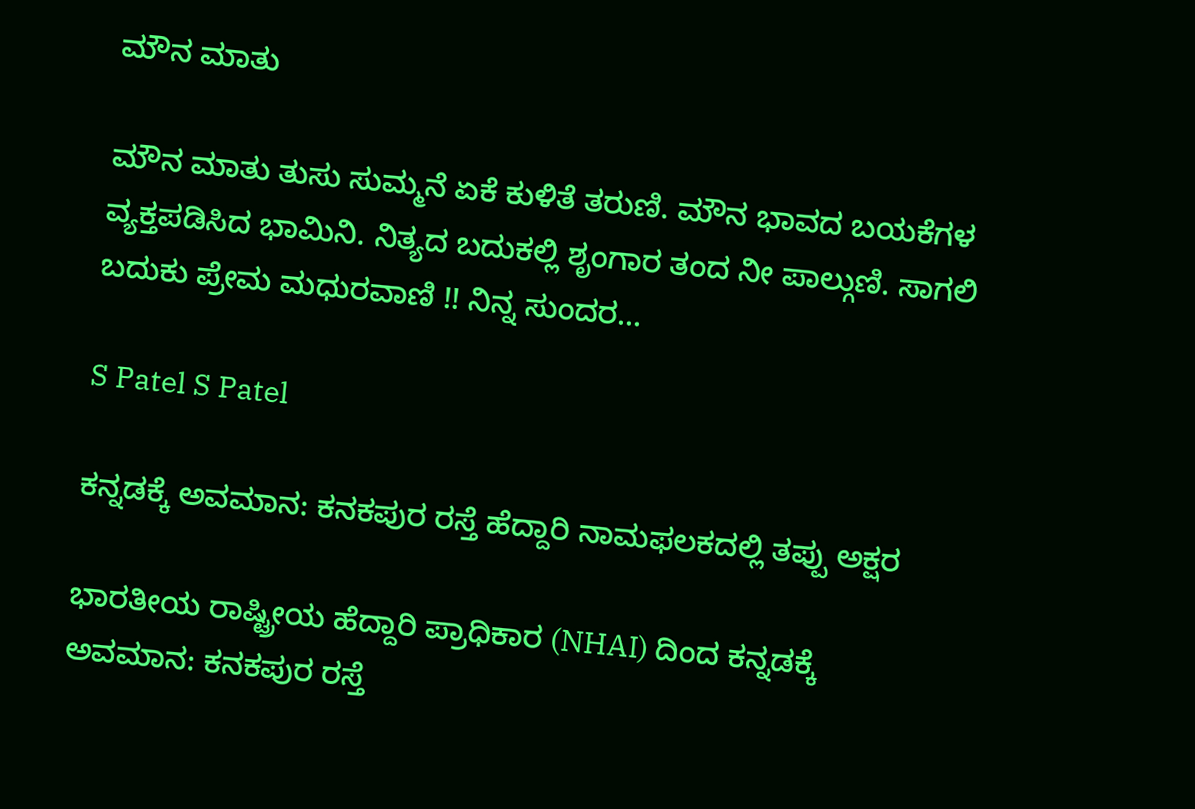ಮೌನ ಮಾತು

ಮೌನ ಮಾತು ತುಸು ಸುಮ್ಮನೆ ಏಕೆ ಕುಳಿತೆ ತರುಣಿ. ಮೌನ ಭಾವದ ಬಯಕೆಗಳ ವ್ಯಕ್ತಪಡಿಸಿದ ಭಾಮಿನಿ. ನಿತ್ಯದ ಬದುಕಲ್ಲಿ ಶೃಂಗಾರ ತಂದ ನೀ ಪಾಲ್ಗುಣಿ. ಸಾಗಲಿ ಬದುಕು ಪ್ರೇಮ ಮಧುರವಾಣಿ !! ನಿನ್ನ ಸುಂದರ…

S Patel S Patel

ಕನ್ನಡಕ್ಕೆ ಅವಮಾನ: ಕನಕಪುರ ರಸ್ತೆ ಹೆದ್ದಾರಿ ನಾಮಫಲಕದಲ್ಲಿ ತಪ್ಪು ಅಕ್ಷರ

ಭಾರತೀಯ ರಾಷ್ಟ್ರೀಯ ಹೆದ್ದಾರಿ ಪ್ರಾಧಿಕಾರ (NHAI) ದಿಂದ ಕನ್ನಡಕ್ಕೆ ಅವಮಾನ: ಕನಕಪುರ ರಸ್ತೆ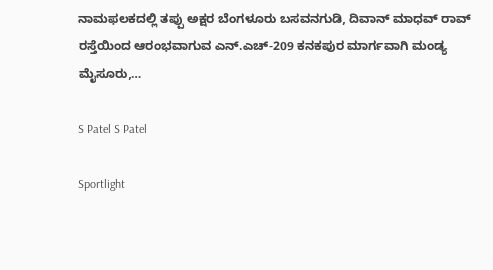ನಾಮಫಲಕದಲ್ಲಿ ತಪ್ಪು ಅಕ್ಷರ ಬೆಂಗಳೂರು ಬಸವನಗುಡಿ, ದಿವಾನ್ ಮಾಧವ್ ರಾವ್ ರಸ್ತೆಯಿಂದ ಆರಂಭವಾಗುವ ಎನ್.ಎಚ್-209 ಕನಕಪುರ ಮಾರ್ಗವಾಗಿ ಮಂಡ್ಯ ಮೈಸೂರು,…

S Patel S Patel

Sportlight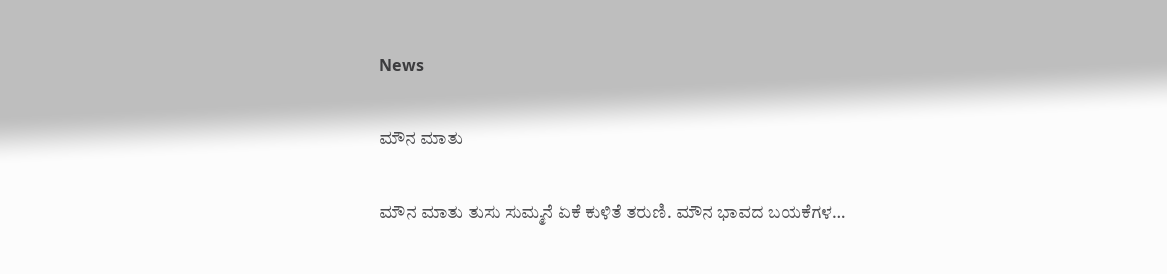News

ಮೌನ ಮಾತು

ಮೌನ ಮಾತು ತುಸು ಸುಮ್ಮನೆ ಏಕೆ ಕುಳಿತೆ ತರುಣಿ. ಮೌನ ಭಾವದ ಬಯಕೆಗಳ…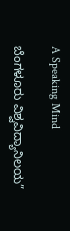A Speaking Mind

ಬೆಂಗಳೂರು ವಿಶ್ವವಿದ್ಯಾನಿಲಯ”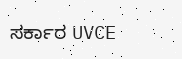ಸರ್ಕಾರ UVCE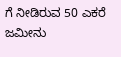ಗೆ ನೀಡಿರುವ 50 ಎಕರೆ ಜಮೀನು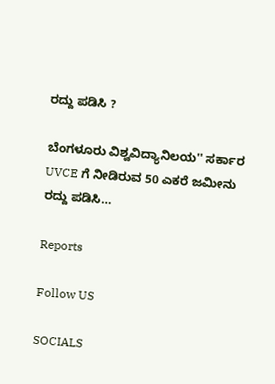ರದ್ದು ಪಡಿಸಿ ?

ಬೆಂಗಳೂರು ವಿಶ್ವವಿದ್ಯಾನಿಲಯ'' ಸರ್ಕಾರ UVCE ಗೆ ನೀಡಿರುವ 50 ಎಕರೆ ಜಮೀನು ರದ್ದು ಪಡಿಸಿ…

Reports

Follow US

SOCIALS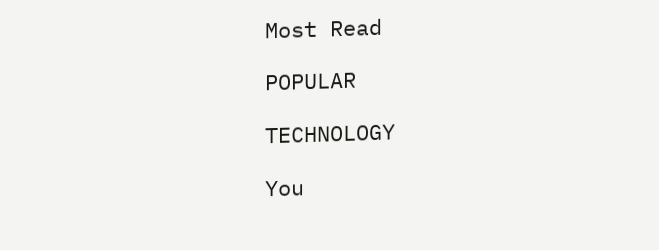Most Read

POPULAR

TECHNOLOGY

You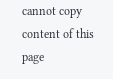cannot copy content of this page